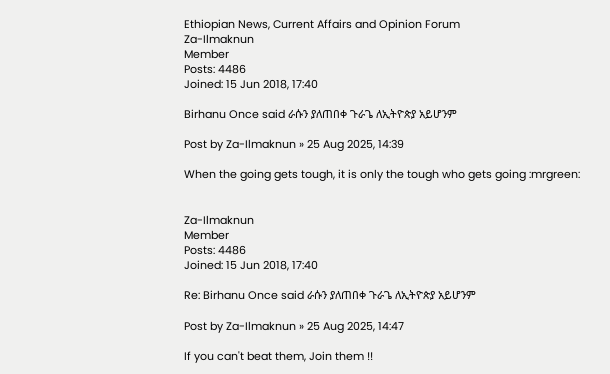Ethiopian News, Current Affairs and Opinion Forum
Za-Ilmaknun
Member
Posts: 4486
Joined: 15 Jun 2018, 17:40

Birhanu Once said ራሱን ያለጠበቀ ጉራጌ ለኢትዮጵያ አይሆንም

Post by Za-Ilmaknun » 25 Aug 2025, 14:39

When the going gets tough, it is only the tough who gets going :mrgreen:


Za-Ilmaknun
Member
Posts: 4486
Joined: 15 Jun 2018, 17:40

Re: Birhanu Once said ራሱን ያለጠበቀ ጉራጌ ለኢትዮጵያ አይሆንም

Post by Za-Ilmaknun » 25 Aug 2025, 14:47

If you can't beat them, Join them !!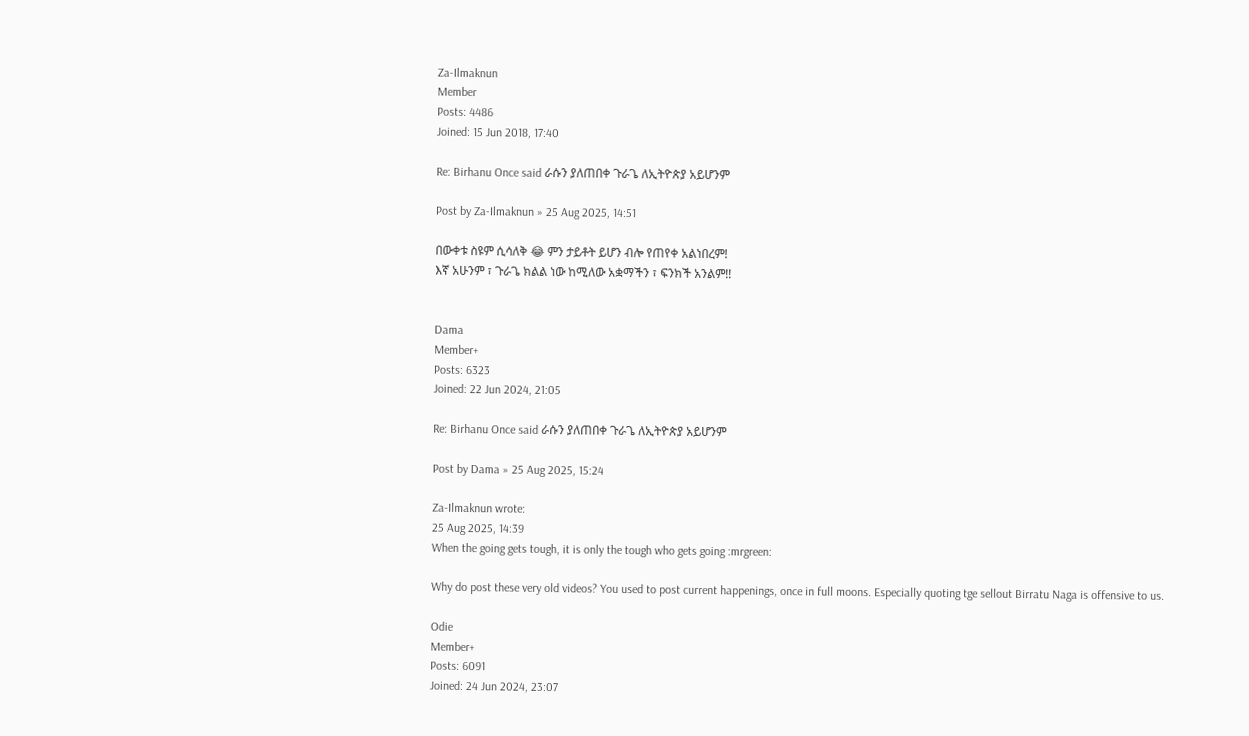Za-Ilmaknun
Member
Posts: 4486
Joined: 15 Jun 2018, 17:40

Re: Birhanu Once said ራሱን ያለጠበቀ ጉራጌ ለኢትዮጵያ አይሆንም

Post by Za-Ilmaknun » 25 Aug 2025, 14:51

በውቀቱ ስዩም ሲሳለቅ 😂 ምን ታይቶት ይሆን ብሎ የጠየቀ አልነበረም!
እኛ አሁንም ፣ ጉራጌ ክልል ነው ከሚለው አቋማችን ፣ ፍንክች አንልም!!


Dama
Member+
Posts: 6323
Joined: 22 Jun 2024, 21:05

Re: Birhanu Once said ራሱን ያለጠበቀ ጉራጌ ለኢትዮጵያ አይሆንም

Post by Dama » 25 Aug 2025, 15:24

Za-Ilmaknun wrote:
25 Aug 2025, 14:39
When the going gets tough, it is only the tough who gets going :mrgreen:

Why do post these very old videos? You used to post current happenings, once in full moons. Especially quoting tge sellout Birratu Naga is offensive to us.

Odie
Member+
Posts: 6091
Joined: 24 Jun 2024, 23:07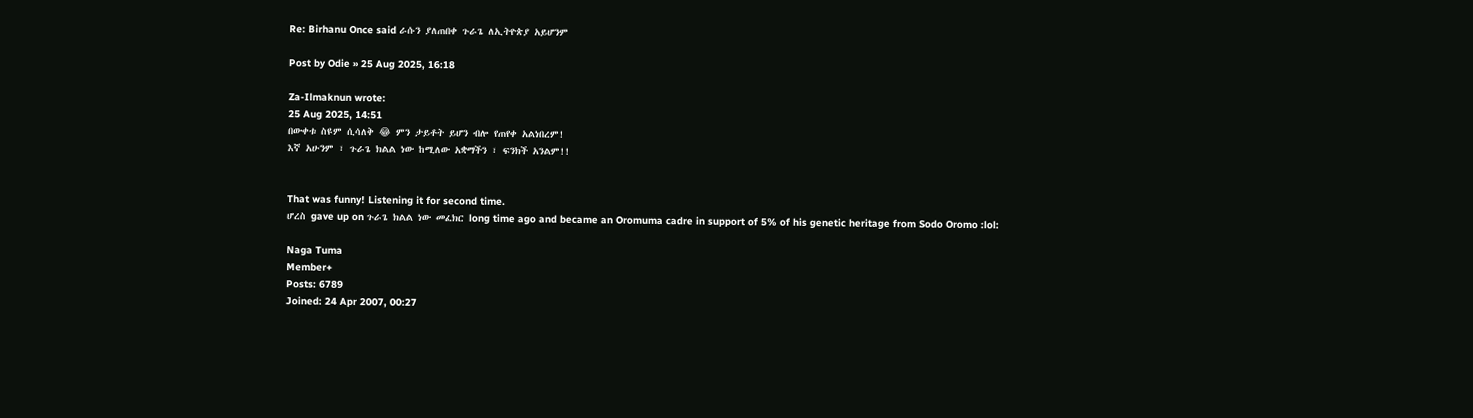Re: Birhanu Once said ራሱን ያለጠበቀ ጉራጌ ለኢትዮጵያ አይሆንም

Post by Odie » 25 Aug 2025, 16:18

Za-Ilmaknun wrote:
25 Aug 2025, 14:51
በውቀቱ ስዩም ሲሳለቅ 😂 ምን ታይቶት ይሆን ብሎ የጠየቀ አልነበረም!
እኛ አሁንም ፣ ጉራጌ ክልል ነው ከሚለው አቋማችን ፣ ፍንክች አንልም!!


That was funny! Listening it for second time.
ሆረስ gave up on ጉራጌ ክልል ነው መፈክር long time ago and became an Oromuma cadre in support of 5% of his genetic heritage from Sodo Oromo :lol:

Naga Tuma
Member+
Posts: 6789
Joined: 24 Apr 2007, 00:27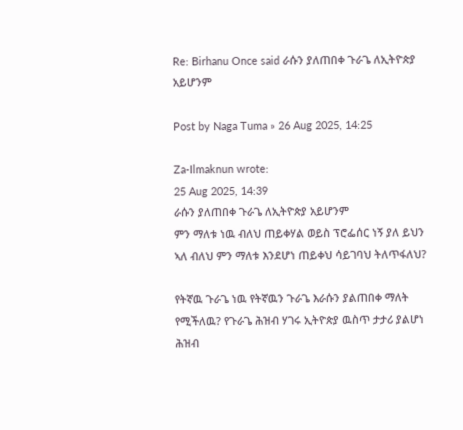Re: Birhanu Once said ራሱን ያለጠበቀ ጉራጌ ለኢትዮጵያ አይሆንም

Post by Naga Tuma » 26 Aug 2025, 14:25

Za-Ilmaknun wrote:
25 Aug 2025, 14:39
ራሱን ያለጠበቀ ጉራጌ ለኢትዮጵያ አይሆንም
ምን ማለቱ ነዉ ብለህ ጠይቀሃል ወይስ ፕሮፌሰር ነኝ ያለ ይህን ኣለ ብለህ ምን ማለቱ እንደሆነ ጠይቀህ ሳይገባህ ትለጥፋለህ?

የትኛዉ ጉራጌ ነዉ የትኛዉን ጉራጌ እራሱን ያልጠበቀ ማለት የሚችለዉ? የጉራጌ ሕዝብ ሃገሩ ኢትዮጵያ ዉስጥ ታታሪ ያልሆነ ሕዝብ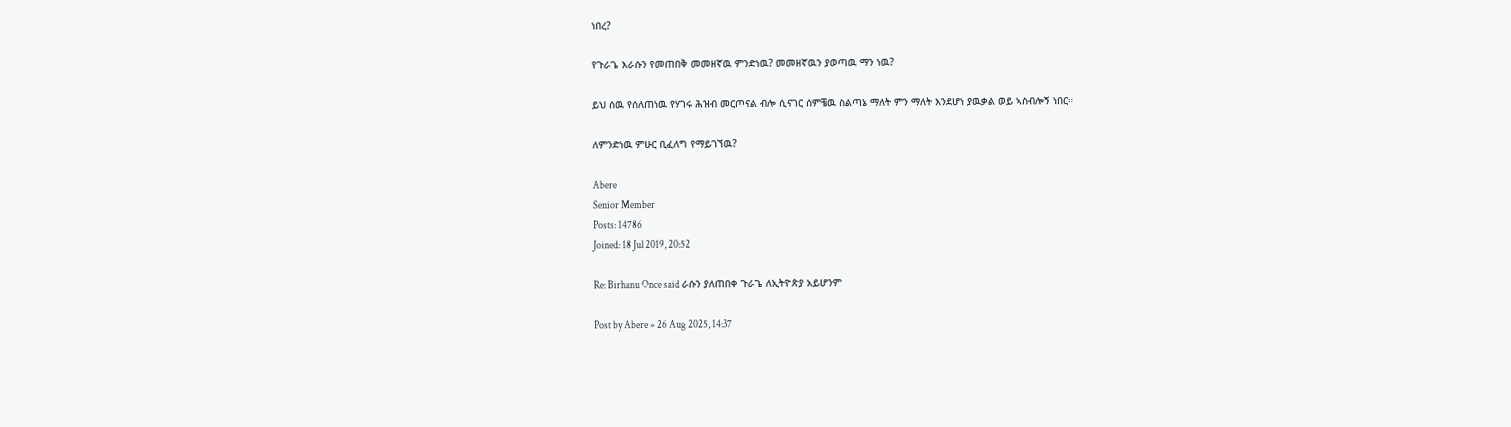ነበረ?

የጉራጌ እራሱን የመጠበቅ መመዘኛዉ ምንድነዉ? መመዘኛዉን ያወጣዉ ማን ነዉ?

ይህ ሰዉ የሰለጠነዉ የሃገሩ ሕዝብ መርጦናል ብሎ ሲናገር ሰምቼዉ ስልጣኔ ማለት ምን ማለት እንደሆነ ያዉቃል ወይ ኣስብሎኝ ነበር።

ለምንድነዉ ምሁር ቢፈለግ የማይገኘዉ?

Abere
Senior Member
Posts: 14786
Joined: 18 Jul 2019, 20:52

Re: Birhanu Once said ራሱን ያለጠበቀ ጉራጌ ለኢትዮጵያ አይሆንም

Post by Abere » 26 Aug 2025, 14:37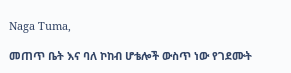Naga Tuma,

መጠጥ ቤት እና ባለ ኮከብ ሆቴሎች ውስጥ ነው የገደሙት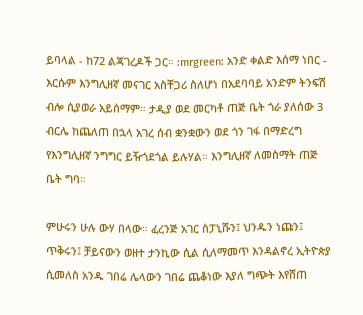ይባላል - ከ72 ልጃገረዶች ጋር። :mrgreen: አንድ ቀልድ እሰማ ነበር - እርሱም እንግሊዘኛ መናገር አስቸጋሪ ስለሆነ በአደባባይ አንድም ትንፍሽ ብሎ ሲያወራ አይሰማም። ታዲያ ወደ መርካቶ ጠጅ ቤት ጎራ ያለሰው 3 ብርሌ ከጨለጠ በኋላ አገረ ሰብ ቋንቋውን ወደ ጎን ገፋ በማድረግ የእንግሊዘኛ ንግግር ይዥጎደጎል ይሉሃል። እንግሊዘኛ ለመስማት ጠጅ ቤት ግባ።

ምሁሩን ሁሉ ውሃ በላው። ፈረንጅ አገር ስፓኒሹን፤ ህንዱን ነጩን፤ ጥቅሩን፤ ቻይናውን ወዘተ ታንኪው ሲል ሲለማመጥ እንዳልኖረ ኢትዮጵያ ሲመለስ አንዱ ገበሬ ሌላውን ገበሬ ጨቆነው እያለ ግጭት እየሸጠ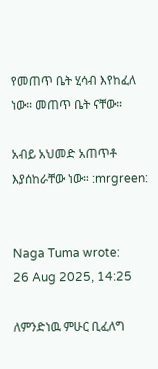የመጠጥ ቤት ሂሳብ እየከፈለ ነው። መጠጥ ቤት ናቸው።

አብይ አህመድ አጠጥቶ እያሰከራቸው ነው። :mrgreen:


Naga Tuma wrote:
26 Aug 2025, 14:25

ለምንድነዉ ምሁር ቢፈለግ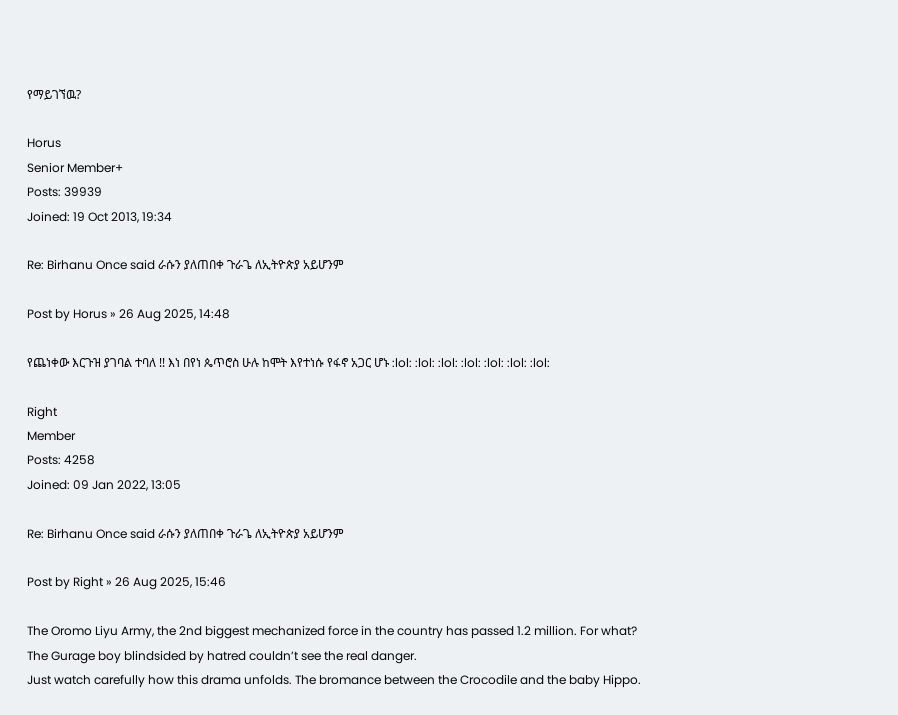የማይገኘዉ?

Horus
Senior Member+
Posts: 39939
Joined: 19 Oct 2013, 19:34

Re: Birhanu Once said ራሱን ያለጠበቀ ጉራጌ ለኢትዮጵያ አይሆንም

Post by Horus » 26 Aug 2025, 14:48

የጨነቀው እርጉዝ ያገባል ተባለ !! እነ በየነ ጴጥሮስ ሁሉ ከሞት እየተነሱ የፋኖ አጋር ሆኑ :lol: :lol: :lol: :lol: :lol: :lol: :lol:

Right
Member
Posts: 4258
Joined: 09 Jan 2022, 13:05

Re: Birhanu Once said ራሱን ያለጠበቀ ጉራጌ ለኢትዮጵያ አይሆንም

Post by Right » 26 Aug 2025, 15:46

The Oromo Liyu Army, the 2nd biggest mechanized force in the country has passed 1.2 million. For what?
The Gurage boy blindsided by hatred couldn’t see the real danger.
Just watch carefully how this drama unfolds. The bromance between the Crocodile and the baby Hippo.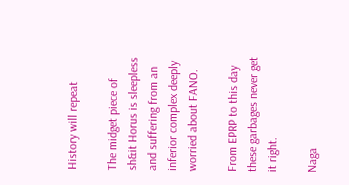History will repeat

The midget piece of sh&it Horus is sleepless and suffering from an inferior complex deeply worried about FANO.

From EPRP to this day these garbages never get it right.

Naga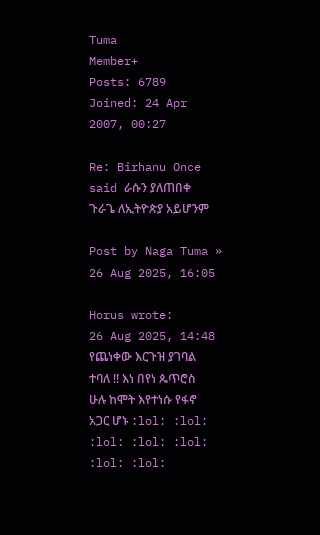Tuma
Member+
Posts: 6789
Joined: 24 Apr 2007, 00:27

Re: Birhanu Once said ራሱን ያለጠበቀ ጉራጌ ለኢትዮጵያ አይሆንም

Post by Naga Tuma » 26 Aug 2025, 16:05

Horus wrote:
26 Aug 2025, 14:48
የጨነቀው እርጉዝ ያገባል ተባለ !! እነ በየነ ጴጥሮስ ሁሉ ከሞት እየተነሱ የፋኖ አጋር ሆኑ :lol: :lol: :lol: :lol: :lol: :lol: :lol: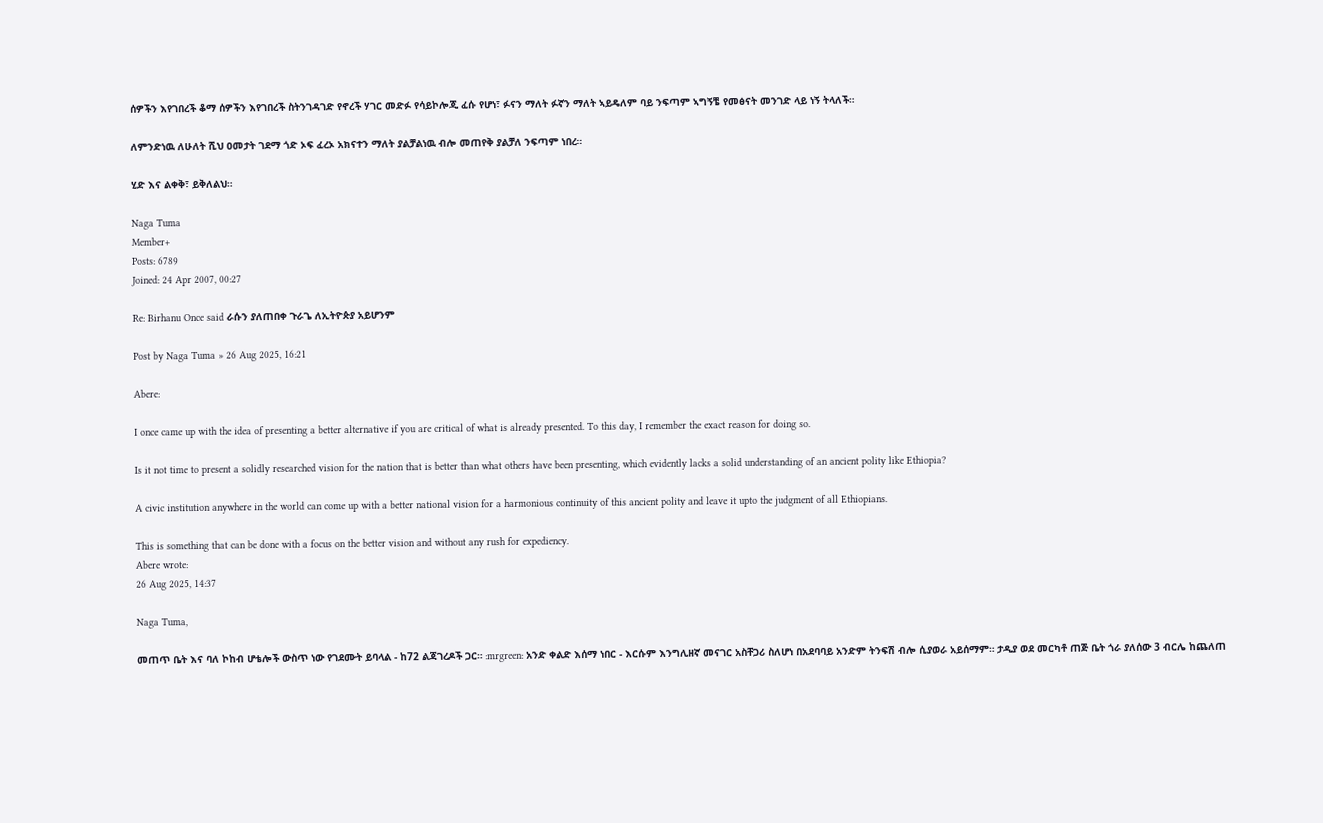ሰዎችን እየገበረች ቆማ ሰዎችን እየገበረች ስትንገዳገድ የኖረች ሃገር መድፉ የሳይኮሎጂ ፈሱ የሆነ፣ ፉናን ማለት ፉኛን ማለት ኣይዴለም ባይ ንፍጣም ኣግኝቼ የመፅናት መንገድ ላይ ነኝ ትላለች።

ለምንድነዉ ለሁለት ሺህ ዐመታት ገደማ ጎድ ኦፍ ፈረኦ አክናተን ማለት ያልቻልነዉ ብሎ መጠየቅ ያልቻለ ንፍጣም ነበረ።

ሂድ እና ልቀቅ፣ ይቅለልህ።

Naga Tuma
Member+
Posts: 6789
Joined: 24 Apr 2007, 00:27

Re: Birhanu Once said ራሱን ያለጠበቀ ጉራጌ ለኢትዮጵያ አይሆንም

Post by Naga Tuma » 26 Aug 2025, 16:21

Abere:

I once came up with the idea of presenting a better alternative if you are critical of what is already presented. To this day, I remember the exact reason for doing so.

Is it not time to present a solidly researched vision for the nation that is better than what others have been presenting, which evidently lacks a solid understanding of an ancient polity like Ethiopia?

A civic institution anywhere in the world can come up with a better national vision for a harmonious continuity of this ancient polity and leave it upto the judgment of all Ethiopians.

This is something that can be done with a focus on the better vision and without any rush for expediency.
Abere wrote:
26 Aug 2025, 14:37

Naga Tuma,

መጠጥ ቤት እና ባለ ኮከብ ሆቴሎች ውስጥ ነው የገደሙት ይባላል - ከ72 ልጃገረዶች ጋር። :mrgreen: አንድ ቀልድ እሰማ ነበር - እርሱም እንግሊዘኛ መናገር አስቸጋሪ ስለሆነ በአደባባይ አንድም ትንፍሽ ብሎ ሲያወራ አይሰማም። ታዲያ ወደ መርካቶ ጠጅ ቤት ጎራ ያለሰው 3 ብርሌ ከጨለጠ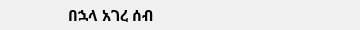በኋላ አገረ ሰብ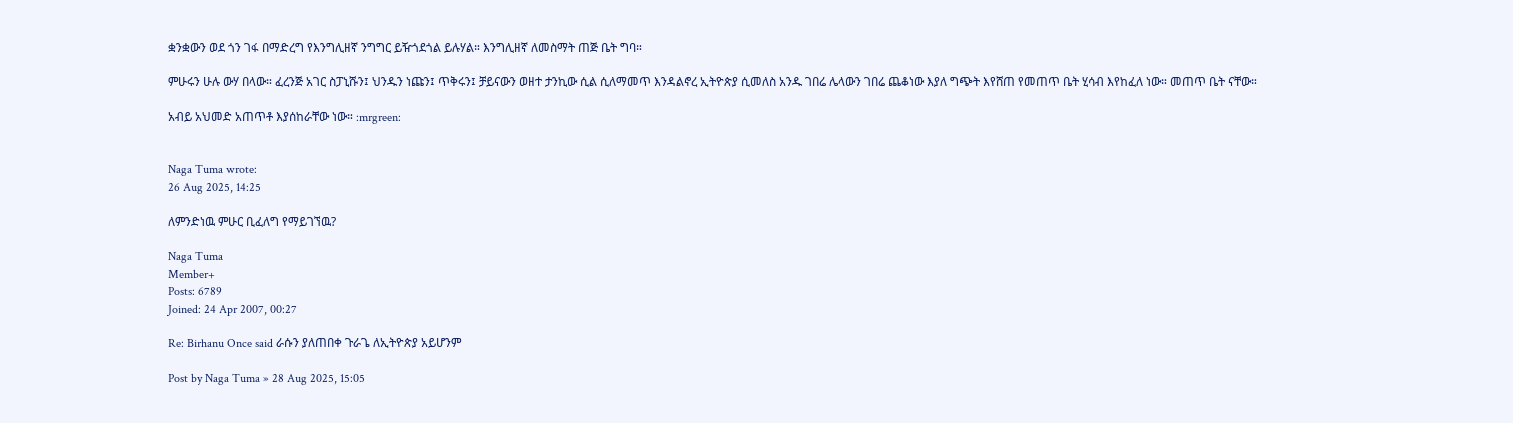ቋንቋውን ወደ ጎን ገፋ በማድረግ የእንግሊዘኛ ንግግር ይዥጎደጎል ይሉሃል። እንግሊዘኛ ለመስማት ጠጅ ቤት ግባ።

ምሁሩን ሁሉ ውሃ በላው። ፈረንጅ አገር ስፓኒሹን፤ ህንዱን ነጩን፤ ጥቅሩን፤ ቻይናውን ወዘተ ታንኪው ሲል ሲለማመጥ እንዳልኖረ ኢትዮጵያ ሲመለስ አንዱ ገበሬ ሌላውን ገበሬ ጨቆነው እያለ ግጭት እየሸጠ የመጠጥ ቤት ሂሳብ እየከፈለ ነው። መጠጥ ቤት ናቸው።

አብይ አህመድ አጠጥቶ እያሰከራቸው ነው። :mrgreen:


Naga Tuma wrote:
26 Aug 2025, 14:25

ለምንድነዉ ምሁር ቢፈለግ የማይገኘዉ?

Naga Tuma
Member+
Posts: 6789
Joined: 24 Apr 2007, 00:27

Re: Birhanu Once said ራሱን ያለጠበቀ ጉራጌ ለኢትዮጵያ አይሆንም

Post by Naga Tuma » 28 Aug 2025, 15:05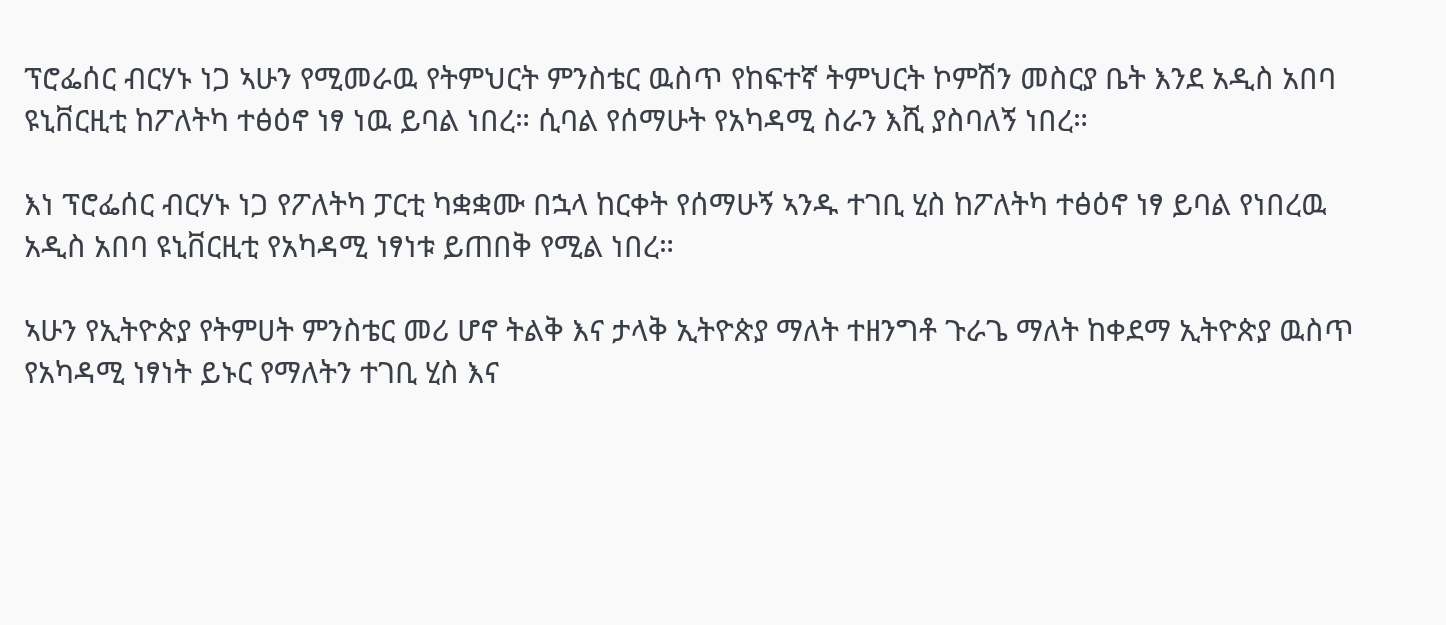ፕሮፌሰር ብርሃኑ ነጋ ኣሁን የሚመራዉ የትምህርት ምንስቴር ዉስጥ የከፍተኛ ትምህርት ኮምሽን መስርያ ቤት እንደ አዲስ አበባ ዩኒቨርዚቲ ከፖለትካ ተፅዕኖ ነፃ ነዉ ይባል ነበረ። ሲባል የሰማሁት የአካዳሚ ስራን እሺ ያስባለኝ ነበረ።

እነ ፕሮፌሰር ብርሃኑ ነጋ የፖለትካ ፓርቲ ካቋቋሙ በኋላ ከርቀት የሰማሁኝ ኣንዱ ተገቢ ሂስ ከፖለትካ ተፅዕኖ ነፃ ይባል የነበረዉ አዲስ አበባ ዩኒቨርዚቲ የአካዳሚ ነፃነቱ ይጠበቅ የሚል ነበረ።

ኣሁን የኢትዮጵያ የትምሀት ምንስቴር መሪ ሆኖ ትልቅ እና ታላቅ ኢትዮጵያ ማለት ተዘንግቶ ጉራጌ ማለት ከቀደማ ኢትዮጵያ ዉስጥ የአካዳሚ ነፃነት ይኑር የማለትን ተገቢ ሂስ እና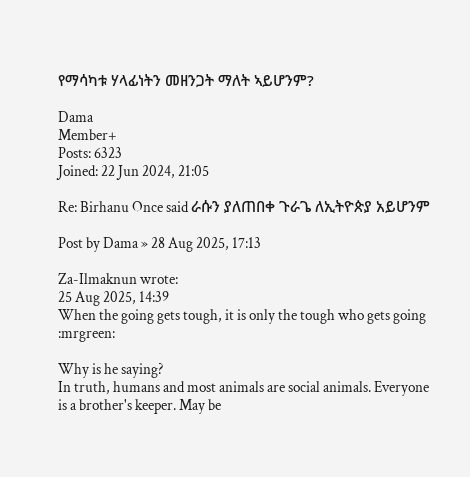የማሳካቱ ሃላፊነትን መዘንጋት ማለት ኣይሆንም?

Dama
Member+
Posts: 6323
Joined: 22 Jun 2024, 21:05

Re: Birhanu Once said ራሱን ያለጠበቀ ጉራጌ ለኢትዮጵያ አይሆንም

Post by Dama » 28 Aug 2025, 17:13

Za-Ilmaknun wrote:
25 Aug 2025, 14:39
When the going gets tough, it is only the tough who gets going :mrgreen:

Why is he saying?
In truth, humans and most animals are social animals. Everyone is a brother's keeper. May be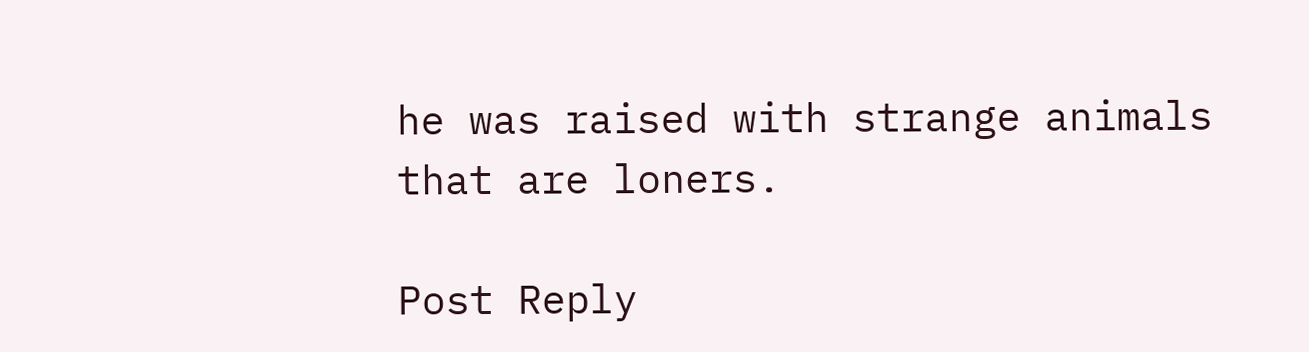he was raised with strange animals that are loners.

Post Reply